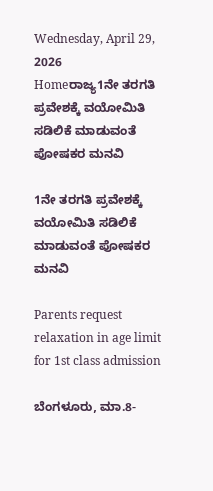Wednesday, April 29, 2026
Homeರಾಜ್ಯ1ನೇ ತರಗತಿ ಪ್ರವೇಶಕ್ಕೆ ವಯೋಮಿತಿ ಸಡಿಲಿಕೆ ಮಾಡುವಂತೆ ಪೋಷಕರ ಮನವಿ

1ನೇ ತರಗತಿ ಪ್ರವೇಶಕ್ಕೆ ವಯೋಮಿತಿ ಸಡಿಲಿಕೆ ಮಾಡುವಂತೆ ಪೋಷಕರ ಮನವಿ

Parents request relaxation in age limit for 1st class admission

ಬೆಂಗಳೂರು, ಮಾ.8-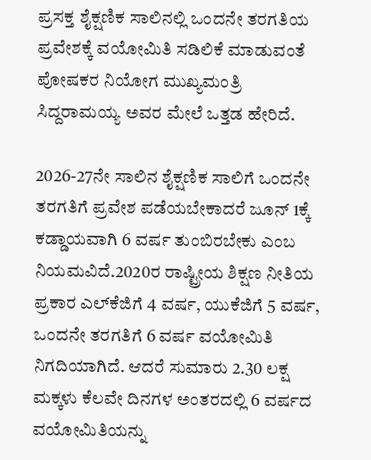ಪ್ರಸಕ್ತ ಶೈಕ್ಷಣಿಕ ಸಾಲಿನಲ್ಲಿ ಒಂದನೇ ತರಗತಿಯ ಪ್ರವೇಶಕ್ಕೆ ವಯೋಮಿತಿ ಸಡಿಲಿಕೆ ಮಾಡುವಂತೆ ಪೋಷಕರ ನಿಯೋಗ ಮುಖ್ಯಮಂತ್ರಿ ಸಿದ್ದರಾಮಯ್ಯ ಅವರ ಮೇಲೆ ಒತ್ತಡ ಹೇರಿದೆ.

2026-27ನೇ ಸಾಲಿನ ಶೈಕ್ಷಣಿಕ ಸಾಲಿಗೆ ಒಂದನೇ ತರಗತಿಗೆ ಪ್ರವೇಶ ಪಡೆಯಬೇಕಾದರೆ ಜೂನ್‌ 1ಕ್ಕೆ ಕಡ್ಡಾಯವಾಗಿ 6 ವರ್ಷ ತುಂಬಿರಬೇಕು ಎಂಬ ನಿಯಮವಿದೆ.2020ರ ರಾಷ್ಟ್ರೀಯ ಶಿಕ್ಷಣ ನೀತಿಯ ಪ್ರಕಾರ ಎಲ್‌ಕೆಜಿಗೆ 4 ವರ್ಷ, ಯುಕೆಜಿಗೆ 5 ವರ್ಷ, ಒಂದನೇ ತರಗತಿಗೆ 6 ವರ್ಷ ವಯೋಮಿತಿ ನಿಗದಿಯಾಗಿದೆ. ಆದರೆ ಸುಮಾರು 2.30 ಲಕ್ಷ ಮಕ್ಕಳು ಕೆಲವೇ ದಿನಗಳ ಅಂತರದಲ್ಲಿ 6 ವರ್ಷದ ವಯೋಮಿತಿಯನ್ನು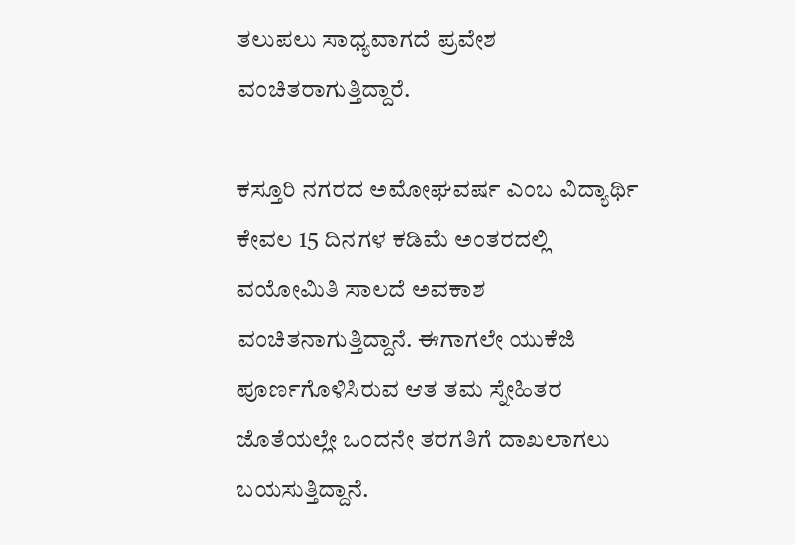ತಲುಪಲು ಸಾಧ್ಯವಾಗದೆ ಪ್ರವೇಶ ವಂಚಿತರಾಗುತ್ತಿದ್ದಾರೆ.

ಕಸ್ತೂರಿ ನಗರದ ಅಮೋಘವರ್ಷ ಎಂಬ ವಿದ್ಯಾರ್ಥಿ ಕೇವಲ 15 ದಿನಗಳ ಕಡಿಮೆ ಅಂತರದಲ್ಲಿ ವಯೋಮಿತಿ ಸಾಲದೆ ಅವಕಾಶ ವಂಚಿತನಾಗುತ್ತಿದ್ದಾನೆ. ಈಗಾಗಲೇ ಯುಕೆಜಿ ಪೂರ್ಣಗೊಳಿಸಿರುವ ಆತ ತಮ ಸ್ನೇಹಿತರ ಜೊತೆಯಲ್ಲೇ ಒಂದನೇ ತರಗತಿಗೆ ದಾಖಲಾಗಲು ಬಯಸುತ್ತಿದ್ದಾನೆ.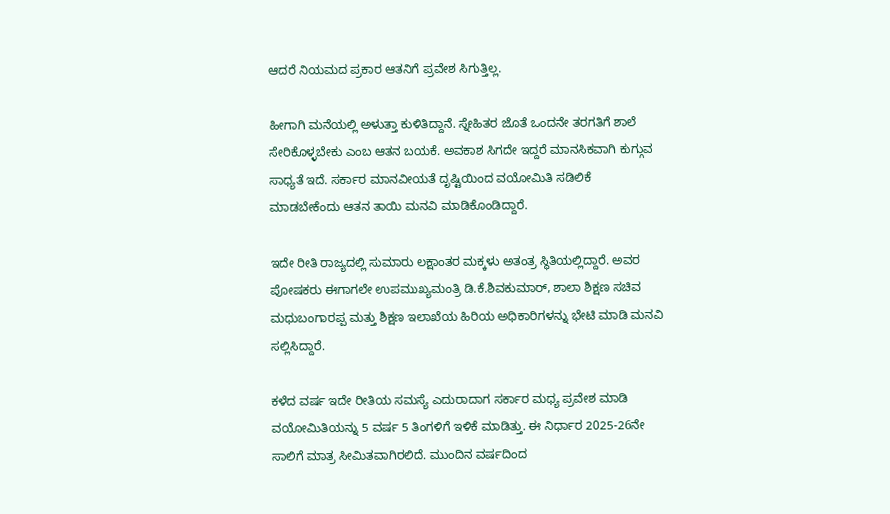ಆದರೆ ನಿಯಮದ ಪ್ರಕಾರ ಆತನಿಗೆ ಪ್ರವೇಶ ಸಿಗುತ್ತಿಲ್ಲ.

ಹೀಗಾಗಿ ಮನೆಯಲ್ಲಿ ಅಳುತ್ತಾ ಕುಳಿತಿದ್ದಾನೆ. ಸ್ನೇಹಿತರ ಜೊತೆ ಒಂದನೇ ತರಗತಿಗೆ ಶಾಲೆ ಸೇರಿಕೊಳ್ಳಬೇಕು ಎಂಬ ಆತನ ಬಯಕೆ. ಅವಕಾಶ ಸಿಗದೇ ಇದ್ದರೆ ಮಾನಸಿಕವಾಗಿ ಕುಗ್ಗುವ ಸಾಧ್ಯತೆ ಇದೆ. ಸರ್ಕಾರ ಮಾನವೀಯತೆ ದೃಷ್ಟಿಯಿಂದ ವಯೋಮಿತಿ ಸಡಿಲಿಕೆ ಮಾಡಬೇಕೆಂದು ಆತನ ತಾಯಿ ಮನವಿ ಮಾಡಿಕೊಂಡಿದ್ದಾರೆ.

ಇದೇ ರೀತಿ ರಾಜ್ಯದಲ್ಲಿ ಸುಮಾರು ಲಕ್ಷಾಂತರ ಮಕ್ಕಳು ಅತಂತ್ರ ಸ್ಥಿತಿಯಲ್ಲಿದ್ದಾರೆ. ಅವರ ಪೋಷಕರು ಈಗಾಗಲೇ ಉಪಮುಖ್ಯಮಂತ್ರಿ ಡಿ.ಕೆ.ಶಿವಕುಮಾರ್‌, ಶಾಲಾ ಶಿಕ್ಷಣ ಸಚಿವ ಮಧುಬಂಗಾರಪ್ಪ ಮತ್ತು ಶಿಕ್ಷಣ ಇಲಾಖೆಯ ಹಿರಿಯ ಅಧಿಕಾರಿಗಳನ್ನು ಭೇಟಿ ಮಾಡಿ ಮನವಿ ಸಲ್ಲಿಸಿದ್ದಾರೆ.

ಕಳೆದ ವರ್ಷ ಇದೇ ರೀತಿಯ ಸಮಸ್ಯೆ ಎದುರಾದಾಗ ಸರ್ಕಾರ ಮಧ್ಯ ಪ್ರವೇಶ ಮಾಡಿ ವಯೋಮಿತಿಯನ್ನು 5 ವರ್ಷ 5 ತಿಂಗಳಿಗೆ ಇಳಿಕೆ ಮಾಡಿತ್ತು. ಈ ನಿರ್ಧಾರ 2025-26ನೇ ಸಾಲಿಗೆ ಮಾತ್ರ ಸೀಮಿತವಾಗಿರಲಿದೆ. ಮುಂದಿನ ವರ್ಷದಿಂದ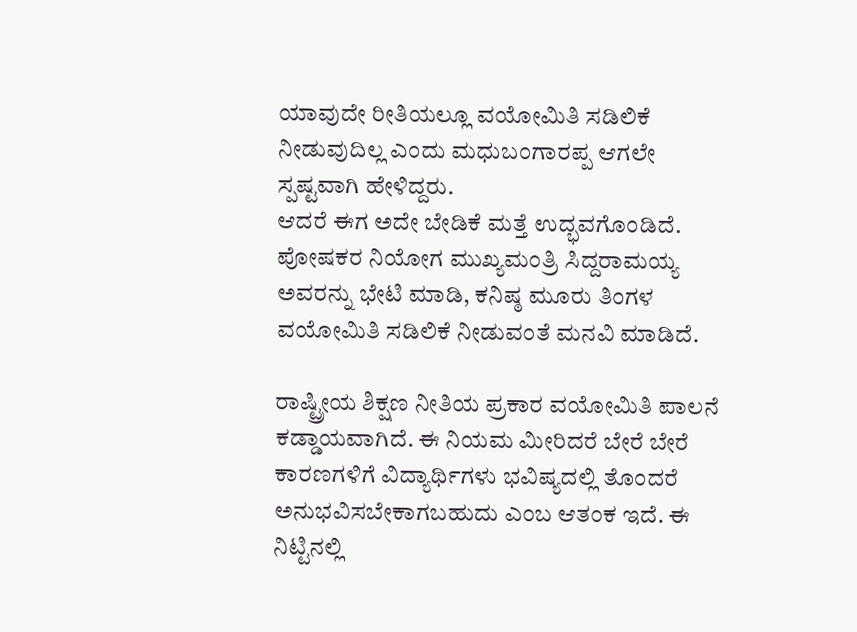ಯಾವುದೇ ರೀತಿಯಲ್ಲೂ ವಯೋಮಿತಿ ಸಡಿಲಿಕೆ ನೀಡುವುದಿಲ್ಲ ಎಂದು ಮಧುಬಂಗಾರಪ್ಪ ಆಗಲೇ ಸ್ಪಷ್ಟವಾಗಿ ಹೇಳಿದ್ದರು.
ಆದರೆ ಈಗ ಅದೇ ಬೇಡಿಕೆ ಮತ್ತೆ ಉದ್ಭವಗೊಂಡಿದೆ. ಪೋಷಕರ ನಿಯೋಗ ಮುಖ್ಯಮಂತ್ರಿ ಸಿದ್ದರಾಮಯ್ಯ ಅವರನ್ನು ಭೇಟಿ ಮಾಡಿ, ಕನಿಷ್ಠ ಮೂರು ತಿಂಗಳ ವಯೋಮಿತಿ ಸಡಿಲಿಕೆ ನೀಡುವಂತೆ ಮನವಿ ಮಾಡಿದೆ.

ರಾಷ್ಟ್ರೀಯ ಶಿಕ್ಷಣ ನೀತಿಯ ಪ್ರಕಾರ ವಯೋಮಿತಿ ಪಾಲನೆ ಕಡ್ಡಾಯವಾಗಿದೆ. ಈ ನಿಯಮ ಮೀರಿದರೆ ಬೇರೆ ಬೇರೆ ಕಾರಣಗಳಿಗೆ ವಿದ್ಯಾರ್ಥಿಗಳು ಭವಿಷ್ಯದಲ್ಲಿ ತೊಂದರೆ ಅನುಭವಿಸಬೇಕಾಗಬಹುದು ಎಂಬ ಆತಂಕ ಇದೆ. ಈ ನಿಟ್ಟಿನಲ್ಲಿ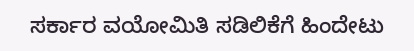ಸರ್ಕಾರ ವಯೋಮಿತಿ ಸಡಿಲಿಕೆಗೆ ಹಿಂದೇಟು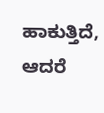ಹಾಕುತ್ತಿದೆ, ಆದರೆ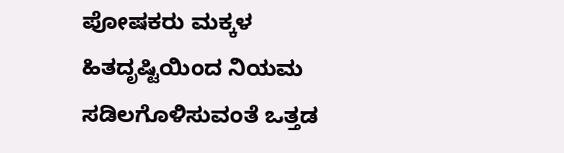ಪೋಷಕರು ಮಕ್ಕಳ ಹಿತದೃಷ್ಟಿಯಿಂದ ನಿಯಮ ಸಡಿಲಗೊಳಿಸುವಂತೆ ಒತ್ತಡ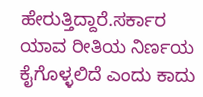ಹೇರುತ್ತಿದ್ದಾರೆ.ಸರ್ಕಾರ ಯಾವ ರೀತಿಯ ನಿರ್ಣಯ ಕೈಗೊಳ್ಳಲಿದೆ ಎಂದು ಕಾದು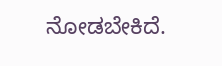ನೋಡಬೇಕಿದೆ.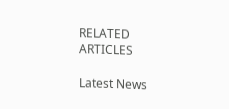RELATED ARTICLES

Latest News